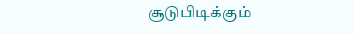சூடுபிடிக்கும்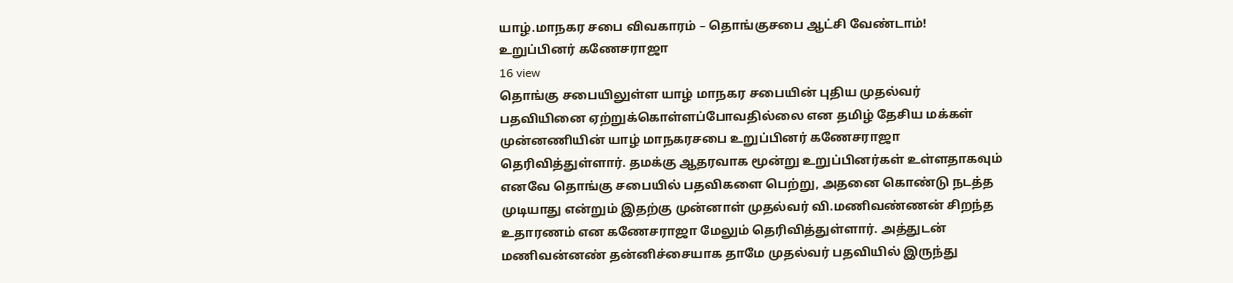யாழ்.மாநகர சபை விவகாரம் – தொங்குசபை ஆட்சி வேண்டாம்! உறுப்பினர் கணேசராஜா
16 view
தொங்கு சபையிலுள்ள யாழ் மாநகர சபையின் புதிய முதல்வர் பதவியினை ஏற்றுக்கொள்ளப்போவதில்லை என தமிழ் தேசிய மக்கள் முன்னணியின் யாழ் மாநகரசபை உறுப்பினர் கணேசராஜா தெரிவித்துள்ளார். தமக்கு ஆதரவாக மூன்று உறுப்பினர்கள் உள்ளதாகவும் எனவே தொங்கு சபையில் பதவிகளை பெற்று, அதனை கொண்டு நடத்த முடியாது என்றும் இதற்கு முன்னாள் முதல்வர் வி.மணிவண்ணன் சிறந்த உதாரணம் என கணேசராஜா மேலும் தெரிவித்துள்ளார். அத்துடன் மணிவன்னண் தன்னிச்சையாக தாமே முதல்வர் பதவியில் இருந்து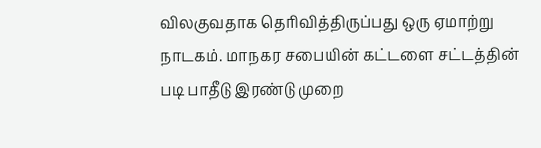விலகுவதாக தெரிவித்திருப்பது ஒரு ஏமாற்று நாடகம். மாநகர சபையின் கட்டளை சட்டத்தின் படி பாதீடு இரண்டு முறை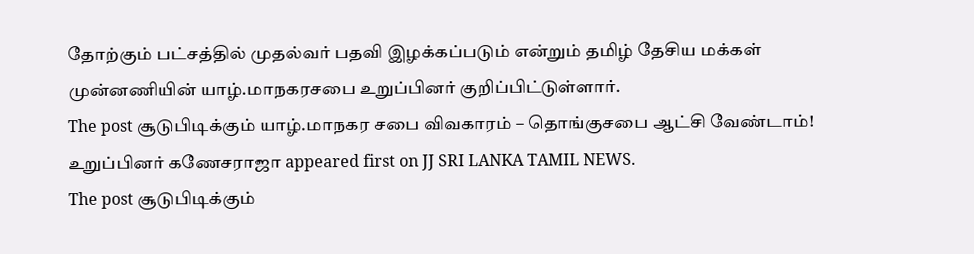தோற்கும் பட்சத்தில் முதல்வர் பதவி இழக்கப்படும் என்றும் தமிழ் தேசிய மக்கள் முன்னணியின் யாழ்.மாநகரசபை உறுப்பினர் குறிப்பிட்டுள்ளார்.
The post சூடுபிடிக்கும் யாழ்.மாநகர சபை விவகாரம் – தொங்குசபை ஆட்சி வேண்டாம்! உறுப்பினர் கணேசராஜா appeared first on JJ SRI LANKA TAMIL NEWS.
The post சூடுபிடிக்கும்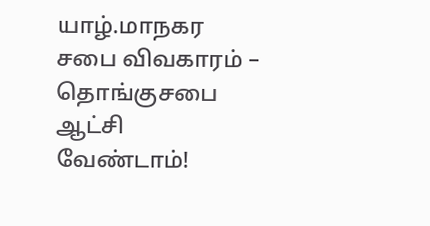யாழ்.மாநகர சபை விவகாரம் – தொங்குசபை ஆட்சி வேண்டாம்!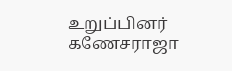உறுப்பினர் கணேசராஜா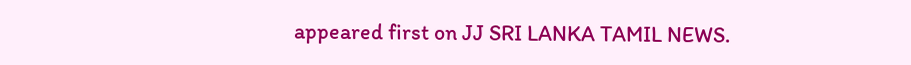appeared first on JJ SRI LANKA TAMIL NEWS.